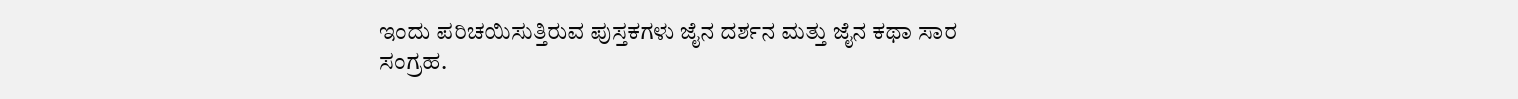ಇಂದು ಪರಿಚಯಿಸುತ್ತಿರುವ ಪುಸ್ತಕಗಳು ಜೈನ ದರ್ಶನ ಮತ್ತು ಜೈನ ಕಥಾ ಸಾರ ಸಂಗ್ರಹ.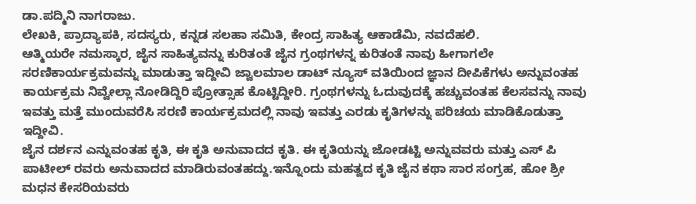ಡಾ.ಪದ್ಮಿನಿ ನಾಗರಾಜು.
ಲೇಖಕಿ, ಪ್ರಾದ್ಯಾಪಕಿ, ಸದಸ್ಯರು, ಕನ್ನಡ ಸಲಹಾ ಸಮಿತಿ, ಕೇಂದ್ರ ಸಾಹಿತ್ಯ ಆಕಾಡೆಮಿ, ನವದೆಹಲಿ.
ಆತ್ಮಿಯರೇ ನಮಸ್ಕಾರ, ಜೈನ ಸಾಹಿತ್ಯವನ್ನು ಕುರಿತಂತೆ ಜೈನ ಗ್ರಂಥಗಳನ್ನ ಕುರಿತಂತೆ ನಾವು ಹೀಗಾಗಲೇ ಸರಣಿಕಾರ್ಯಕ್ರಮವನ್ನು ಮಾಡುತ್ತಾ ಇದ್ದೀವಿ ಜ್ವಾಲಮಾಲ ಡಾಟ್ ನ್ಯೂಸ್ ವತಿಯಿಂದ ಜ್ಞಾನ ದೀಪಿಕೆಗಳು ಅನ್ನುವಂತಹ ಕಾರ್ಯಕ್ರಮ ನಿವ್ವೇಲ್ಲಾ ನೋಡಿದ್ದಿರಿ ಪ್ರೋತ್ಸಾಹ ಕೊಟ್ಟಿದ್ದೀರಿ. ಗ್ರಂಥಗಳನ್ನು ಓದುವುದಕ್ಕೆ ಹಚ್ಚುವಂತಹ ಕೆಲಸವನ್ನು ನಾವು ಇವತ್ತು ಮತ್ತೆ ಮುಂದುವರೆಸಿ ಸರಣಿ ಕಾರ್ಯಕ್ರಮದಲ್ಲಿ ನಾವು ಇವತ್ತು ಎರಡು ಕೃತಿಗಳನ್ನು ಪರಿಚಯ ಮಾಡಿಕೊಡುತ್ತಾ ಇದ್ದೀವಿ.
ಜೈನ ದರ್ಶನ ಎನ್ನುವಂತಹ ಕೃತಿ, ಈ ಕೃತಿ ಅನುವಾದದ ಕೃತಿ. ಈ ಕೃತಿಯನ್ನು ಜೋಡಟ್ಟಿ ಅನ್ನುವವರು ಮತ್ತು ಎಸ್ ಪಿ ಪಾಟೀಲ್ ರವರು ಅನುವಾದದ ಮಾಡಿರುವಂತಹದ್ದು.ಇನ್ನೊಂದು ಮಹತ್ವದ ಕೃತಿ ಜೈನ ಕಥಾ ಸಾರ ಸಂಗ್ರಹ, ಹೋ ಶ್ರೀ ಮಧನ ಕೇಸರಿಯವರು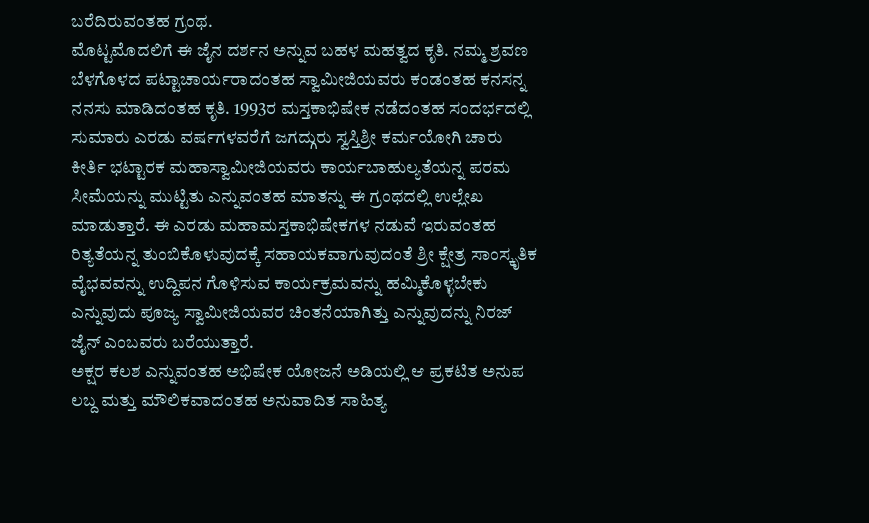ಬರೆದಿರುವಂತಹ ಗ್ರಂಥ.
ಮೊಟ್ಟಮೊದಲಿಗೆ ಈ ಜೈನ ದರ್ಶನ ಅನ್ನುವ ಬಹಳ ಮಹತ್ವದ ಕೃತಿ. ನಮ್ಮ ಶ್ರವಣ ಬೆಳಗೊಳದ ಪಟ್ಟಾಚಾರ್ಯರಾದಂತಹ ಸ್ವಾಮೀಜಿಯವರು ಕಂಡಂತಹ ಕನಸನ್ನ ನನಸು ಮಾಡಿದಂತಹ ಕೃತಿ. 1993ರ ಮಸ್ತಕಾಭಿಷೇಕ ನಡೆದಂತಹ ಸಂದರ್ಭದಲ್ಲಿ ಸುಮಾರು ಎರಡು ವರ್ಷಗಳವರೆಗೆ ಜಗದ್ಗುರು ಸ್ವಸ್ತಿಶ್ರೀ ಕರ್ಮಯೋಗಿ ಚಾರು ಕೀರ್ತಿ ಭಟ್ಟಾರಕ ಮಹಾಸ್ವಾಮೀಜಿಯವರು ಕಾರ್ಯಬಾಹುಲ್ಯತೆಯನ್ನ ಪರಮ ಸೀಮೆಯನ್ನು ಮುಟ್ಟಿತು ಎನ್ನುವಂತಹ ಮಾತನ್ನು ಈ ಗ್ರಂಥದಲ್ಲಿ ಉಲ್ಲೇಖ ಮಾಡುತ್ತಾರೆ. ಈ ಎರಡು ಮಹಾಮಸ್ತಕಾಭಿಷೇಕಗಳ ನಡುವೆ ಇರುವಂತಹ ರಿತ್ಯತೆಯನ್ನ ತುಂಬಿಕೊಳುವುದಕ್ಕೆ ಸಹಾಯಕವಾಗುವುದಂತೆ ಶ್ರೀ ಕ್ಷೇತ್ರ ಸಾಂಸ್ಕೃತಿಕ ವೈಭವವನ್ನು ಉದ್ದಿಪನ ಗೊಳಿಸುವ ಕಾರ್ಯಕ್ರಮವನ್ನು ಹಮ್ಮಿಕೊಳ್ಳಬೇಕು ಎನ್ನುವುದು ಪೂಜ್ಯ ಸ್ವಾಮೀಜಿಯವರ ಚಿಂತನೆಯಾಗಿತ್ತು ಎನ್ನುವುದನ್ನು ನಿರಜ್ ಜೈನ್ ಎಂಬವರು ಬರೆಯುತ್ತಾರೆ.
ಅಕ್ಷರ ಕಲಶ ಎನ್ನುವಂತಹ ಅಭಿಷೇಕ ಯೋಜನೆ ಅಡಿಯಲ್ಲಿ ಆ ಪ್ರಕಟಿತ ಅನುಪ ಲಬ್ದ ಮತ್ತು ಮೌಲಿಕವಾದಂತಹ ಅನುವಾದಿತ ಸಾಹಿತ್ಯ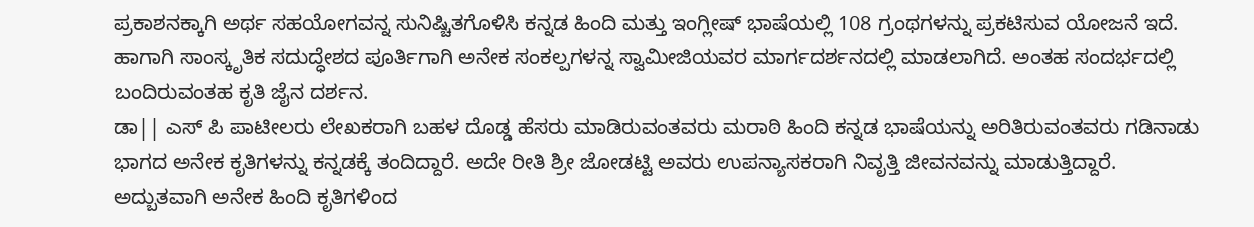ಪ್ರಕಾಶನಕ್ಕಾಗಿ ಅರ್ಥ ಸಹಯೋಗವನ್ನ ಸುನಿಷ್ಚಿತಗೊಳಿಸಿ ಕನ್ನಡ ಹಿಂದಿ ಮತ್ತು ಇಂಗ್ಲೀಷ್ ಭಾಷೆಯಲ್ಲಿ 108 ಗ್ರಂಥಗಳನ್ನು ಪ್ರಕಟಿಸುವ ಯೋಜನೆ ಇದೆ. ಹಾಗಾಗಿ ಸಾಂಸ್ಕೃತಿಕ ಸದುದ್ಧೇಶದ ಪೂರ್ತಿಗಾಗಿ ಅನೇಕ ಸಂಕಲ್ಪಗಳನ್ನ ಸ್ವಾಮೀಜಿಯವರ ಮಾರ್ಗದರ್ಶನದಲ್ಲಿ ಮಾಡಲಾಗಿದೆ. ಅಂತಹ ಸಂದರ್ಭದಲ್ಲಿ ಬಂದಿರುವಂತಹ ಕೃತಿ ಜೈನ ದರ್ಶನ.
ಡಾ|| ಎಸ್ ಪಿ ಪಾಟೀಲರು ಲೇಖಕರಾಗಿ ಬಹಳ ದೊಡ್ಡ ಹೆಸರು ಮಾಡಿರುವಂತವರು ಮರಾಠಿ ಹಿಂದಿ ಕನ್ನಡ ಭಾಷೆಯನ್ನು ಅರಿತಿರುವಂತವರು ಗಡಿನಾಡು ಭಾಗದ ಅನೇಕ ಕೃತಿಗಳನ್ನು ಕನ್ನಡಕ್ಕೆ ತಂದಿದ್ದಾರೆ. ಅದೇ ರೀತಿ ಶ್ರೀ ಜೋಡಟ್ಟಿ ಅವರು ಉಪನ್ಯಾಸಕರಾಗಿ ನಿವೃತ್ತಿ ಜೀವನವನ್ನು ಮಾಡುತ್ತಿದ್ದಾರೆ. ಅದ್ಬುತವಾಗಿ ಅನೇಕ ಹಿಂದಿ ಕೃತಿಗಳಿಂದ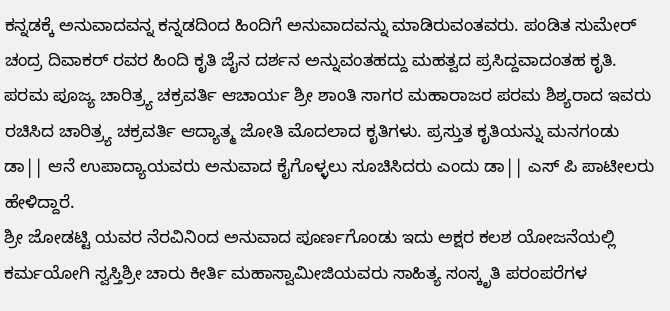ಕನ್ನಡಕ್ಕೆ ಅನುವಾದವನ್ನ ಕನ್ನಡದಿಂದ ಹಿಂದಿಗೆ ಅನುವಾದವನ್ನು ಮಾಡಿರುವಂತವರು. ಪಂಡಿತ ಸುಮೇರ್ ಚಂದ್ರ ದಿವಾಕರ್ ರವರ ಹಿಂದಿ ಕೃತಿ ಜೈನ ದರ್ಶನ ಅನ್ನುವಂತಹದ್ದು ಮಹತ್ವದ ಪ್ರಸಿದ್ದವಾದಂತಹ ಕೃತಿ. ಪರಮ ಪೂಜ್ಯ ಚಾರಿತ್ರ್ಯ ಚಕ್ರವರ್ತಿ ಆಚಾರ್ಯ ಶ್ರೀ ಶಾಂತಿ ಸಾಗರ ಮಹಾರಾಜರ ಪರಮ ಶಿಶ್ಯರಾದ ಇವರು ರಚಿಸಿದ ಚಾರಿತ್ರ್ಯ ಚಕ್ರವರ್ತಿ ಆದ್ಯಾತ್ಮ ಜೋತಿ ಮೊದಲಾದ ಕೃತಿಗಳು. ಪ್ರಸ್ತುತ ಕೃತಿಯನ್ನು ಮನಗಂಡು ಡಾ|| ಆನೆ ಉಪಾದ್ಯಾಯವರು ಅನುವಾದ ಕೈಗೊಳ್ಳಲು ಸೂಚಿಸಿದರು ಎಂದು ಡಾ|| ಎಸ್ ಪಿ ಪಾಟೀಲರು ಹೇಳಿದ್ದಾರೆ.
ಶ್ರೀ ಜೋಡಟ್ಟಿ ಯವರ ನೆರವಿನಿಂದ ಅನುವಾದ ಪೂರ್ಣಗೊಂಡು ಇದು ಅಕ್ಷರ ಕಲಶ ಯೋಜನೆಯಲ್ಲಿ ಕರ್ಮಯೋಗಿ ಸ್ವಸ್ತಿಶ್ರೀ ಚಾರು ಕೀರ್ತಿ ಮಹಾಸ್ವಾಮೀಜಿಯವರು ಸಾಹಿತ್ಯ ಸಂಸ್ಕೃತಿ ಪರಂಪರೆಗಳ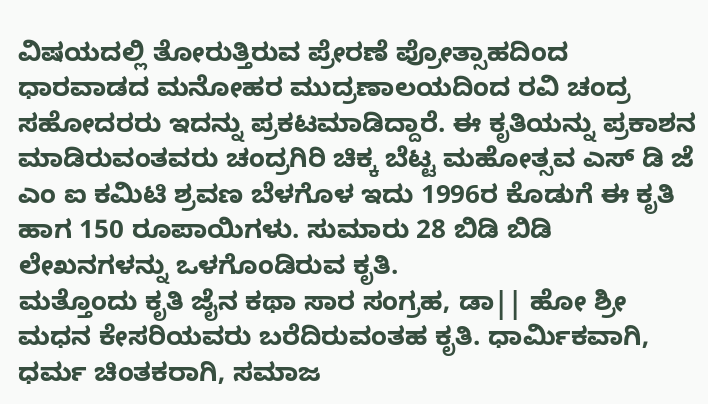ವಿಷಯದಲ್ಲಿ ತೋರುತ್ತಿರುವ ಪ್ರೇರಣೆ ಪ್ರೋತ್ಸಾಹದಿಂದ ಧಾರವಾಡದ ಮನೋಹರ ಮುದ್ರಣಾಲಯದಿಂದ ರವಿ ಚಂದ್ರ ಸಹೋದರರು ಇದನ್ನು ಪ್ರಕಟಮಾಡಿದ್ದಾರೆ. ಈ ಕೃತಿಯನ್ನು ಪ್ರಕಾಶನ ಮಾಡಿರುವಂತವರು ಚಂದ್ರಗಿರಿ ಚಿಕ್ಕ ಬೆಟ್ಟ ಮಹೋತ್ಸವ ಎಸ್ ಡಿ ಜೆ ಎಂ ಐ ಕಮಿಟಿ ಶ್ರವಣ ಬೆಳಗೊಳ ಇದು 1996ರ ಕೊಡುಗೆ ಈ ಕೃತಿ ಹಾಗ 150 ರೂಪಾಯಿಗಳು. ಸುಮಾರು 28 ಬಿಡಿ ಬಿಡಿ ಲೇಖನಗಳನ್ನು ಒಳಗೊಂಡಿರುವ ಕೃತಿ.
ಮತ್ತೊಂದು ಕೃತಿ ಜೈನ ಕಥಾ ಸಾರ ಸಂಗ್ರಹ, ಡಾ|| ಹೋ ಶ್ರೀ ಮಧನ ಕೇಸರಿಯವರು ಬರೆದಿರುವಂತಹ ಕೃತಿ. ಧಾರ್ಮಿಕವಾಗಿ, ಧರ್ಮ ಚಿಂತಕರಾಗಿ, ಸಮಾಜ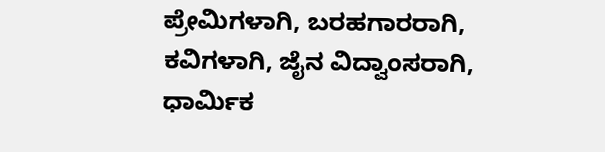ಪ್ರೇಮಿಗಳಾಗಿ, ಬರಹಗಾರರಾಗಿ, ಕವಿಗಳಾಗಿ, ಜೈನ ವಿದ್ವಾಂಸರಾಗಿ, ಧಾರ್ಮಿಕ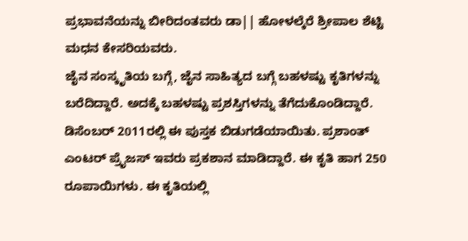ಪ್ರಭಾವನೆಯನ್ನು ಬೀರಿದಂತವರು ಡಾ|| ಹೋಳಲ್ಕೆರೆ ಶ್ರೀಪಾಲ ಶೆಟ್ಟಿ ಮಧನ ಕೇಸರಿಯವರು.
ಜೈನ ಸಂಸ್ಕೃತಿಯ ಬಗ್ಗೆ, ಜೈನ ಸಾಹಿತ್ಯದ ಬಗ್ಗೆ ಬಹಳಷ್ಟು ಕೃತಿಗಳನ್ನು ಬರೆದಿದ್ದಾರೆ. ಅದಕ್ಕೆ ಬಹಳಷ್ಟು ಪ್ರಶಸ್ತಿಗಳನ್ನು ತೆಗೆದುಕೊಂಡಿದ್ದಾರೆ. ಡಿಸೆಂಬರ್ 2011ರಲ್ಲಿ ಈ ಪುಸ್ತಕ ಬಿಡುಗಡೆಯಾಯಿತು. ಪ್ರಶಾಂತ್ ಎಂಟರ್ ಪ್ರೈಜಸ್ ಇವರು ಪ್ರಕಶಾನ ಮಾಡಿದ್ದಾರೆ. ಈ ಕೃತಿ ಹಾಗ 250 ರೂಪಾಯಿಗಳು. ಈ ಕೃತಿಯಲ್ಲಿ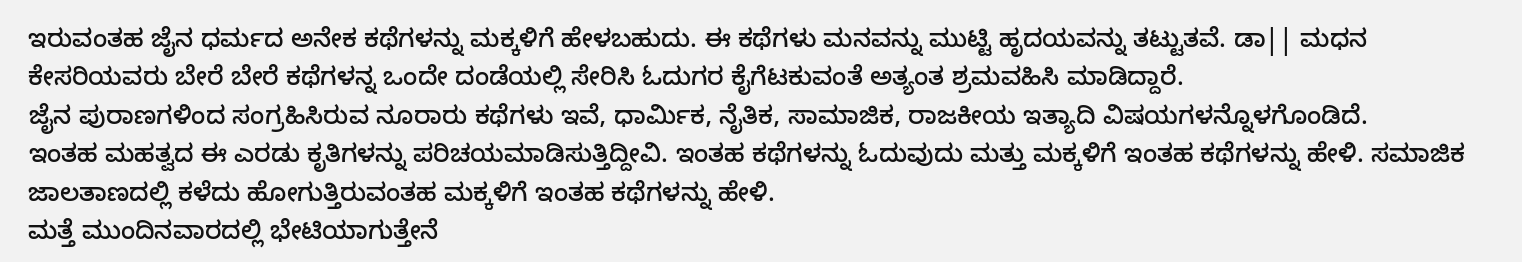ಇರುವಂತಹ ಜೈನ ಧರ್ಮದ ಅನೇಕ ಕಥೆಗಳನ್ನು ಮಕ್ಕಳಿಗೆ ಹೇಳಬಹುದು. ಈ ಕಥೆಗಳು ಮನವನ್ನು ಮುಟ್ಟಿ ಹೃದಯವನ್ನು ತಟ್ಟುತವೆ. ಡಾ|| ಮಧನ ಕೇಸರಿಯವರು ಬೇರೆ ಬೇರೆ ಕಥೆಗಳನ್ನ ಒಂದೇ ದಂಡೆಯಲ್ಲಿ ಸೇರಿಸಿ ಓದುಗರ ಕೈಗೆಟಕುವಂತೆ ಅತ್ಯಂತ ಶ್ರಮವಹಿಸಿ ಮಾಡಿದ್ದಾರೆ.
ಜೈನ ಪುರಾಣಗಳಿಂದ ಸಂಗ್ರಹಿಸಿರುವ ನೂರಾರು ಕಥೆಗಳು ಇವೆ, ಧಾರ್ಮಿಕ, ನೈತಿಕ, ಸಾಮಾಜಿಕ, ರಾಜಕೀಯ ಇತ್ಯಾದಿ ವಿಷಯಗಳನ್ನೊಳಗೊಂಡಿದೆ.
ಇಂತಹ ಮಹತ್ವದ ಈ ಎರಡು ಕೃತಿಗಳನ್ನು ಪರಿಚಯಮಾಡಿಸುತ್ತಿದ್ದೀವಿ. ಇಂತಹ ಕಥೆಗಳನ್ನು ಓದುವುದು ಮತ್ತು ಮಕ್ಕಳಿಗೆ ಇಂತಹ ಕಥೆಗಳನ್ನು ಹೇಳಿ. ಸಮಾಜಿಕ ಜಾಲತಾಣದಲ್ಲಿ ಕಳೆದು ಹೋಗುತ್ತಿರುವಂತಹ ಮಕ್ಕಳಿಗೆ ಇಂತಹ ಕಥೆಗಳನ್ನು ಹೇಳಿ.
ಮತ್ತೆ ಮುಂದಿನವಾರದಲ್ಲಿ ಭೇಟಿಯಾಗುತ್ತೇನೆ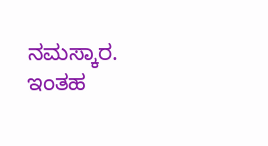ನಮಸ್ಕಾರ.
ಇಂತಹ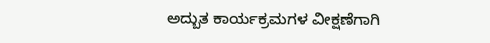ಅದ್ಬುತ ಕಾರ್ಯಕ್ರಮಗಳ ವೀಕ್ಷಣೆಗಾಗಿ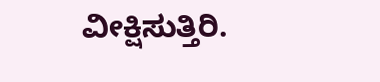ವೀಕ್ಷಿಸುತ್ತಿರಿ.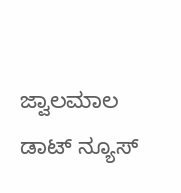ಜ್ವಾಲಮಾಲ ಡಾಟ್ ನ್ಯೂಸ್